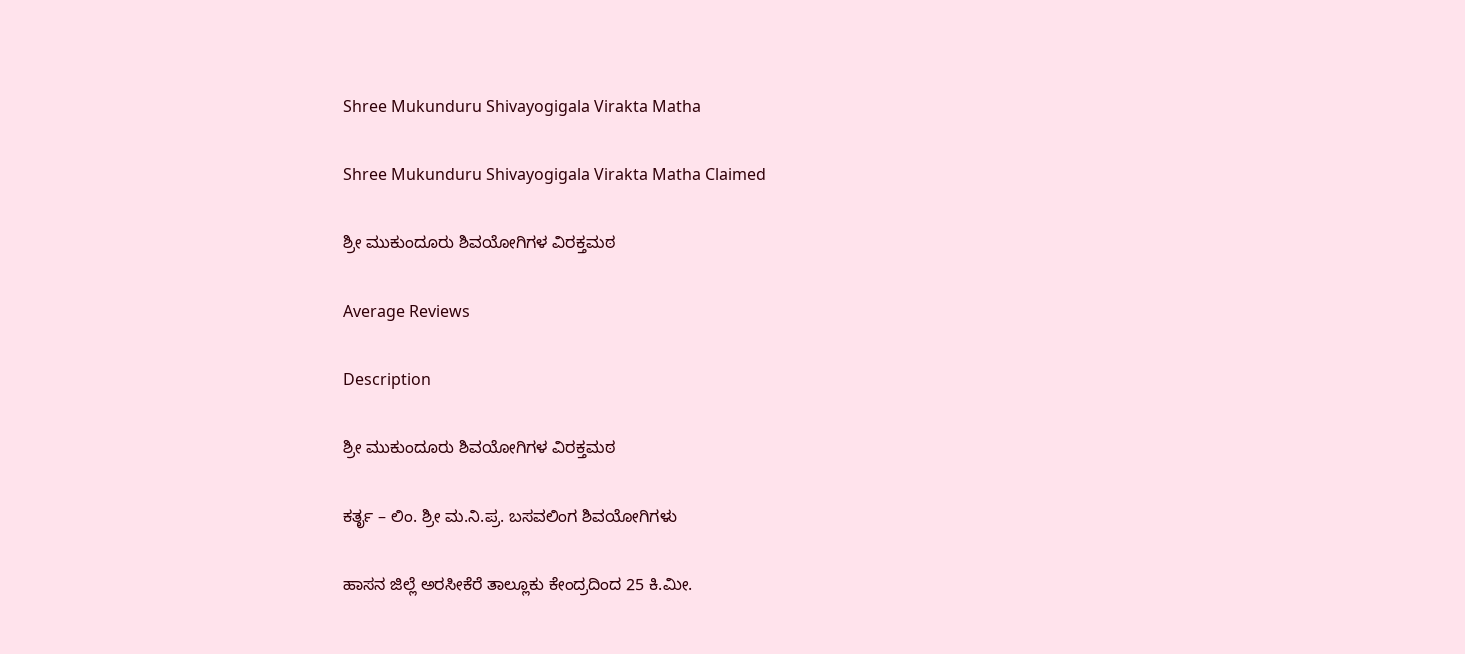Shree Mukunduru Shivayogigala Virakta Matha

Shree Mukunduru Shivayogigala Virakta Matha Claimed

ಶ್ರೀ ಮುಕುಂದೂರು ಶಿವಯೋಗಿಗಳ ವಿರಕ್ತಮಠ

Average Reviews

Description

ಶ್ರೀ ಮುಕುಂದೂರು ಶಿವಯೋಗಿಗಳ ವಿರಕ್ತಮಠ

ಕರ್ತೃ – ಲಿಂ. ಶ್ರೀ ಮ.ನಿ.ಪ್ರ. ಬಸವಲಿಂಗ ಶಿವಯೋಗಿಗಳು

ಹಾಸನ ಜಿಲ್ಲೆ ಅರಸೀಕೆರೆ ತಾಲ್ಲೂಕು ಕೇಂದ್ರದಿಂದ 25 ಕಿ.ಮೀ.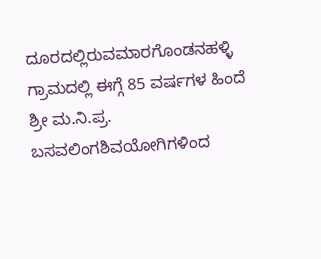ದೂರದಲ್ಲಿರುವಮಾರಗೊಂಡನಹಳ್ಳಿ ಗ್ರಾಮದಲ್ಲಿ ಈಗ್ಗೆ 85 ವರ್ಷಗಳ ಹಿಂದೆ ಶ್ರೀ ಮ.ನಿ.ಪ್ರ. ಬಸವಲಿಂಗಶಿವಯೋಗಿಗಳಿಂದ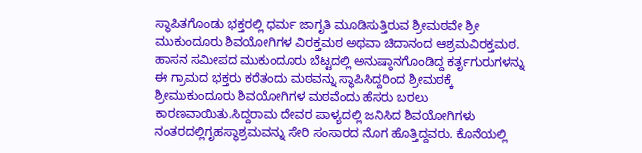ಸ್ಥಾಪಿತಗೊಂಡು ಭಕ್ತರಲ್ಲಿ ಧರ್ಮ ಜಾಗೃತಿ ಮೂಡಿಸುತ್ತಿರುವ ಶ್ರೀಮಠವೇ ಶ್ರೀ ಮುಕುಂದೂರು ಶಿವಯೋಗಿಗಳ ವಿರಕ್ತಮಠ ಅಥವಾ ಚಿದಾನಂದ ಆಶ್ರಮವಿರಕ್ತಮಠ. ಹಾಸನ ಸಮೀಪದ ಮುಕುಂದೂರು ಬೆಟ್ಟದಲ್ಲಿ ಅನುಷ್ಠಾನಗೊಂಡಿದ್ದ ಕರ್ತೃಗುರುಗಳನ್ನು ಈ ಗ್ರಾಮದ ಭಕ್ತರು ಕರೆತಂದು ಮಠವನ್ನು ಸ್ಥಾಪಿಸಿದ್ದರಿಂದ ಶ್ರೀಮಠಕ್ಕೆ ಶ್ರೀಮುಕುಂದೂರು ಶಿವಯೋಗಿಗಳ ಮಠವೆಂದು ಹೆಸರು ಬರಲು ಕಾರಣವಾಯಿತು.ಸಿದ್ದರಾಮ ದೇವರ ಪಾಳ್ಯದಲ್ಲಿ ಜನಿಸಿದ ಶಿವಯೋಗಿಗಳು ನಂತರದಲ್ಲಿಗೃಹಸ್ಥಾಶ್ರಮವನ್ನು ಸೇರಿ ಸಂಸಾರದ ನೊಗ ಹೊತ್ತಿದ್ದವರು. ಕೊನೆಯಲ್ಲಿ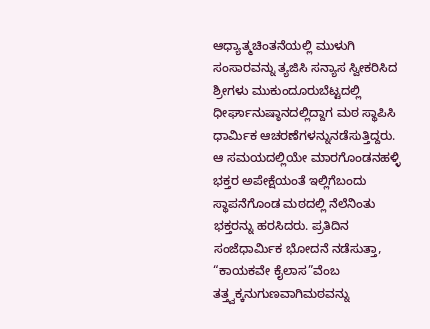ಆಧ್ಯಾತ್ಮಚಿಂತನೆಯಲ್ಲಿ ಮುಳುಗಿ ಸಂಸಾರವನ್ನು ತ್ಯಜಿಸಿ ಸನ್ಯಾಸ ಸ್ವೀಕರಿಸಿದ ಶ್ರೀಗಳು ಮುಕುಂದೂರುಬೆಟ್ಟದಲ್ಲಿ ಧೀರ್ಘಾನುಷ್ಠಾನದಲ್ಲಿದ್ದಾಗ ಮಠ ಸ್ಥಾಪಿಸಿ ಧಾರ್ಮಿಕ ಆಚರಣೆಗಳನ್ನುನಡೆಸುತ್ತಿದ್ದರು. ಆ ಸಮಯದಲ್ಲಿಯೇ ಮಾರಗೊಂಡನಹಳ್ಳಿ ಭಕ್ತರ ಅಪೇಕ್ಷೆಯಂತೆ ಇಲ್ಲಿಗೆಬಂದು ಸ್ಥಾಪನೆಗೊಂಡ ಮಠದಲ್ಲಿ ನೆಲೆನಿಂತು ಭಕ್ತರನ್ನು ಹರಸಿದರು. ಪ್ರತಿದಿನ ಸಂಜೆಧಾರ್ಮಿಕ ಭೋದನೆ ನಡೆಸುತ್ತಾ, “ಕಾಯಕವೇ ಕೈಲಾಸ”ವೆಂಬ ತತ್ತ್ವಕ್ಕನುಗುಣವಾಗಿಮಠವನ್ನು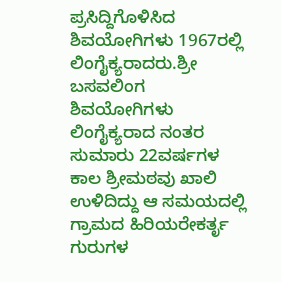ಪ್ರಸಿದ್ದಿಗೊಳಿಸಿದ ಶಿವಯೋಗಿಗಳು 1967ರಲ್ಲಿ ಲಿಂಗೈಕ್ಯರಾದರು.ಶ್ರೀ ಬಸವಲಿಂಗ ಶಿವಯೋಗಿಗಳು ಲಿಂಗೈಕ್ಯರಾದ ನಂತರ ಸುಮಾರು 22ವರ್ಷಗಳ ಕಾಲ ಶ್ರೀಮಠವು ಖಾಲಿ ಉಳಿದಿದ್ದು ಆ ಸಮಯದಲ್ಲಿ ಗ್ರಾಮದ ಹಿರಿಯರೇಕರ್ತೃ ಗುರುಗಳ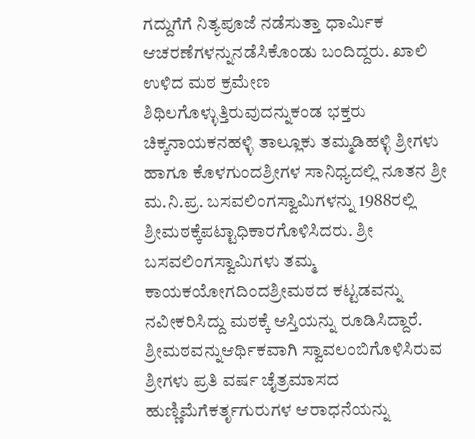ಗದ್ದುಗೆಗೆ ನಿತ್ಯಪೂಜೆ ನಡೆಸುತ್ತಾ ಧಾರ್ಮಿಕ ಆಚರಣೆಗಳನ್ನುನಡೆಸಿಕೊಂಡು ಬಂದಿದ್ದರು. ಖಾಲಿ ಉಳಿದ ಮಠ ಕ್ರಮೇಣ ಶಿಥಿಲಗೊಳ್ಳುತ್ತಿರುವುದನ್ನುಕಂಡ ಭಕ್ತರು ಚಿಕ್ಕನಾಯಕನಹಳ್ಳಿ ತಾಲ್ಲೂಕು ತಮ್ಮಡಿಹಳ್ಳಿ ಶ್ರೀಗಳು ಹಾಗೂ ಕೊಳಗುಂದಶ್ರೀಗಳ ಸಾನಿಧ್ಯದಲ್ಲಿ ನೂತನ ಶ್ರೀ ಮ.ನಿ.ಪ್ರ. ಬಸವಲಿಂಗಸ್ವಾಮಿಗಳನ್ನು 1988ರಲ್ಲಿ ಶ್ರೀಮಠಕ್ಕೆಪಟ್ಟಾಧಿಕಾರಗೊಳಿಸಿದರು. ಶ್ರೀ ಬಸವಲಿಂಗಸ್ವಾಮಿಗಳು ತಮ್ಮ ಕಾಯಕಯೋಗದಿಂದಶ್ರೀಮಠದ ಕಟ್ಟಡವನ್ನು ನವೀಕರಿಸಿದ್ದು ಮಠಕ್ಕೆ ಆಸ್ತಿಯನ್ನು ರೂಡಿಸಿದ್ದಾರೆ. ಶ್ರೀಮಠವನ್ನುಆರ್ಥಿಕವಾಗಿ ಸ್ವಾವಲಂಬಿಗೊಳಿಸಿರುವ ಶ್ರೀಗಳು ಪ್ರತಿ ವರ್ಷ ಚೈತ್ರಮಾಸದ ಹುಣ್ಣಿಮೆಗೆಕರ್ತೃಗುರುಗಳ ಆರಾಧನೆಯನ್ನು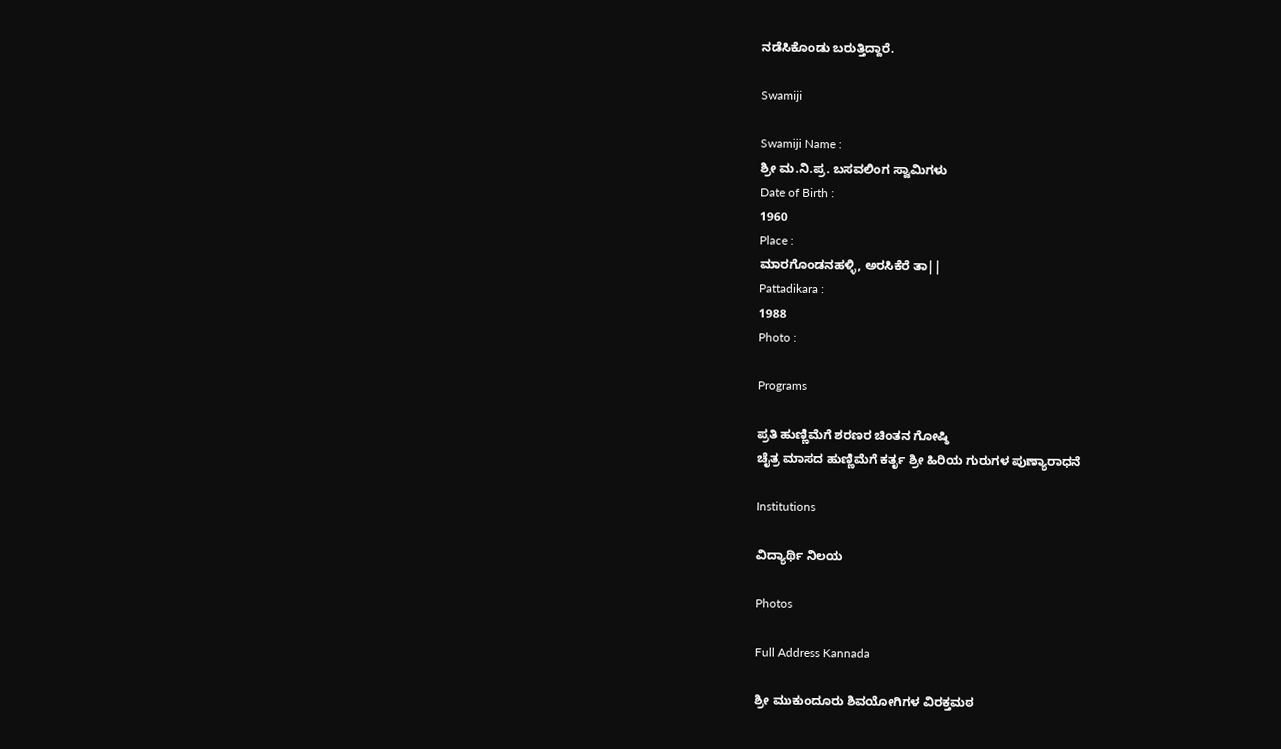ನಡೆಸಿಕೊಂಡು ಬರುತ್ತಿದ್ದಾರೆ.

Swamiji

Swamiji Name :
ಶ್ರೀ ಮ.ನಿ.ಪ್ರ. ಬಸವಲಿಂಗ ಸ್ವಾಮಿಗಳು
Date of Birth :
1960
Place :
ಮಾರಗೊಂಡನಹಳ್ಳಿ, ಅರಸಿಕೆರೆ ತಾ||
Pattadikara :
1988
Photo :

Programs

ಪ್ರತಿ ಹುಣ್ಣಿಮೆಗೆ ಶರಣರ ಚಿಂತನ ಗೋಷ್ಠಿ
ಚೈತ್ರ ಮಾಸದ ಹುಣ್ಣಿಮೆಗೆ ಕರ್ತೃ ಶ್ರೀ ಹಿರಿಯ ಗುರುಗಳ ಪುಣ್ಯಾರಾಧನೆ

Institutions

ವಿದ್ಯಾರ್ಥಿ ನಿಲಯ

Photos

Full Address Kannada

ಶ್ರೀ ಮುಕುಂದೂರು ಶಿವಯೋಗಿಗಳ ವಿರಕ್ತಮಠ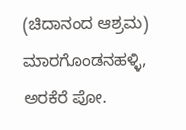(ಚಿದಾನಂದ ಆಶ್ರಮ) ಮಾರಗೊಂಡನಹಳ್ಳಿ,
ಅರಕೆರೆ ಪೋ.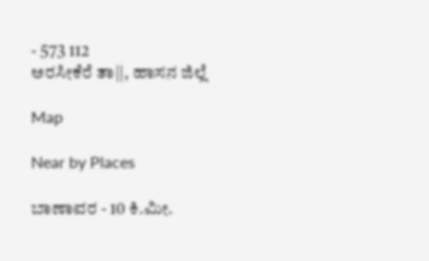- 573 112
ಅರಸೀಕೆರೆ ತಾ||, ಹಾಸನ ಜಿಲ್ಲೆ

Map

Near by Places

ಬಾಣಾವರ - 10 ಕಿ.ಮೀ.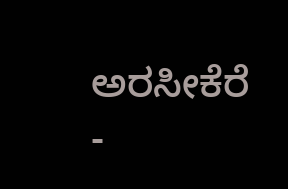ಅರಸೀಕೆರೆ -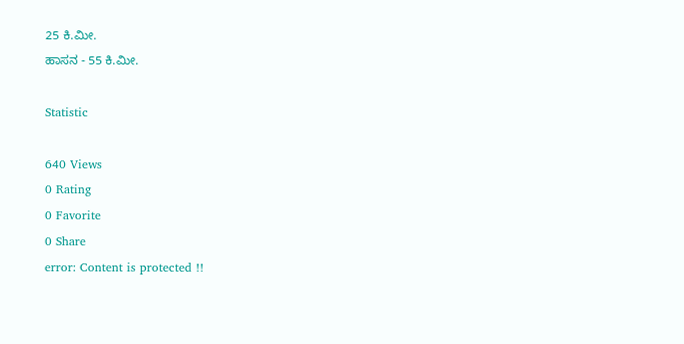25 ಕಿ.ಮೀ.
ಹಾಸನ - 55 ಕಿ.ಮೀ.

Statistic

640 Views
0 Rating
0 Favorite
0 Share
error: Content is protected !!